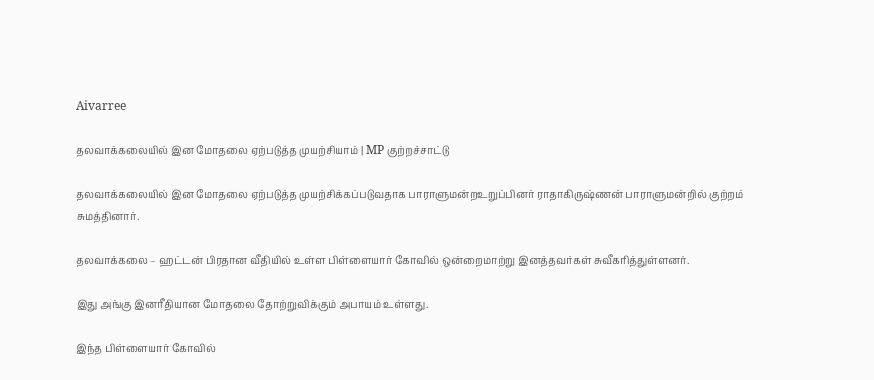Aivarree

தலவாக்கலையில் இன மோதலை ஏற்படுத்த முயற்சியாம் | MP குற்றச்சாட்டு

தலவாக்கலையில் இன மோதலை ஏற்படுத்த முயற்சிக்கப்படுவதாக பாராளுமன்றஉறுப்பினர் ராதாகிருஷ்ணன் பாராளுமன்றில் குற்றம் சுமத்தினார்.

தலவாக்கலை – ஹட்டன் பிரதான வீதியில் உள்ள பிள்ளையார் கோவில் ஒன்றைமாற்று இனத்தவர்கள் சுவீகரித்துள்ளனர்.

இது அங்கு இனரீதியான மோதலை தோற்றுவிக்கும் அபாயம் உள்ளது.

இந்த பிள்ளையார் கோவில்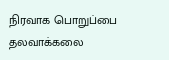நிரவாக பொறுப்பை தலவாக்கலை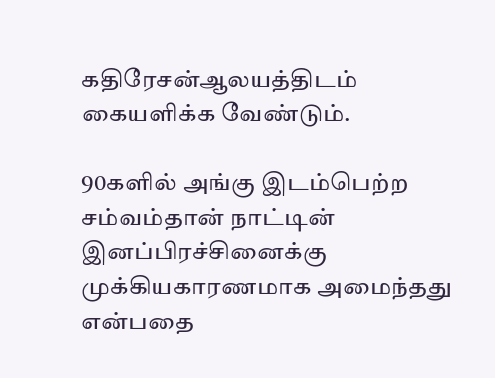கதிரேசன்ஆலயத்திடம் கையளிக்க வேண்டும்.

90களில் அங்கு இடம்பெற்ற சம்வம்தான் நாட்டின் இனப்பிரச்சினைக்கு முக்கியகாரணமாக அமைந்தது என்பதை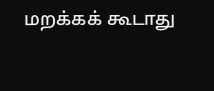மறக்கக் கூடாது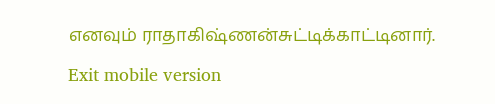எனவும் ராதாகிஷ்ணன்சுட்டிக்காட்டினார்.

Exit mobile version